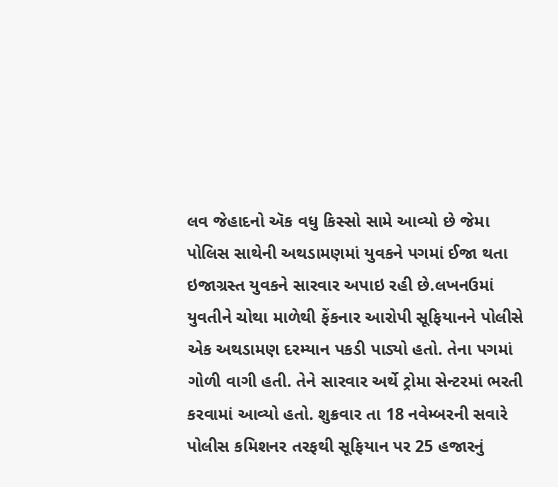લવ જેહાદનો ઍક વધુ કિસ્સો સામે આવ્યો છે જેમા પોલિસ સાથેની અથડામણમાં યુવકને પગમાં ઈજા થતા ઇજાગ્રસ્ત યુવકને સારવાર અપાઇ રહી છે.લખનઉમાં યુવતીને ચોથા માળેથી ફેંકનાર આરોપી સૂફિયાનને પોલીસે એક અથડામણ દરમ્યાન પકડી પાડ્યો હતો. તેના પગમાં ગોળી વાગી હતી. તેને સારવાર અર્થે ટ્રોમા સેન્ટરમાં ભરતી કરવામાં આવ્યો હતો. શુક્રવાર તા 18 નવેમ્બરની સવારે પોલીસ કમિશનર તરફથી સૂફિયાન પર 25 હજારનું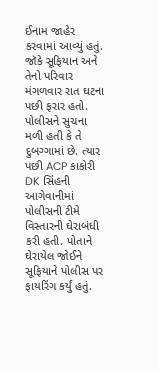ઈનામ જાહેર કરવામાં આવ્યું હતું. જૉકે સૂફિયાન અને તેનો પરિવાર મંગળવાર રાત ઘટના પછી ફરાર હતો. પોલીસને સુચના મળી હતી કે તે દુબગ્ગામાં છે. ત્યાર પછી ACP કાકોરી DK સિંહની આગેવાનીમાં પોલીસની ટીમે વિસ્તારની ઘેરાબંધી કરી હતી. પોતાને ઘેરાયેલ જોઈને સૂફિયાને પોલીસ પર ફાયરિંગ કર્યું હતું.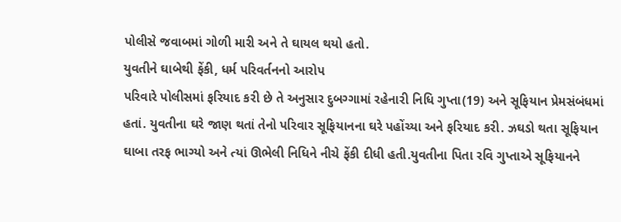પોલીસે જવાબમાં ગોળી મારી અને તે ઘાયલ થયો હતો.
યુવતીને ઘાબેથી ફેંકી, ધર્મ પરિવર્તનનો આરોપ
પરિવારે પોલીસમાં ફરિયાદ કરી છે તે અનુસાર દુબગ્ગામાં રહેનારી નિધિ ગુપ્તા(19) અને સૂફિયાન પ્રેમસંબંધમાં હતાં. યુવતીના ઘરે જાણ થતાં તેનો પરિવાર સૂફિયાનના ઘરે પહોંચ્યા અને ફરિયાદ કરી. ઝઘડો થતા સૂફિયાન ઘાબા તરફ ભાગ્યો અને ત્યાં ઊભેલી નિધિને નીચે ફેંકી દીધી હતી.યુવતીના પિતા રવિ ગુપ્તાએ સૂફિયાનને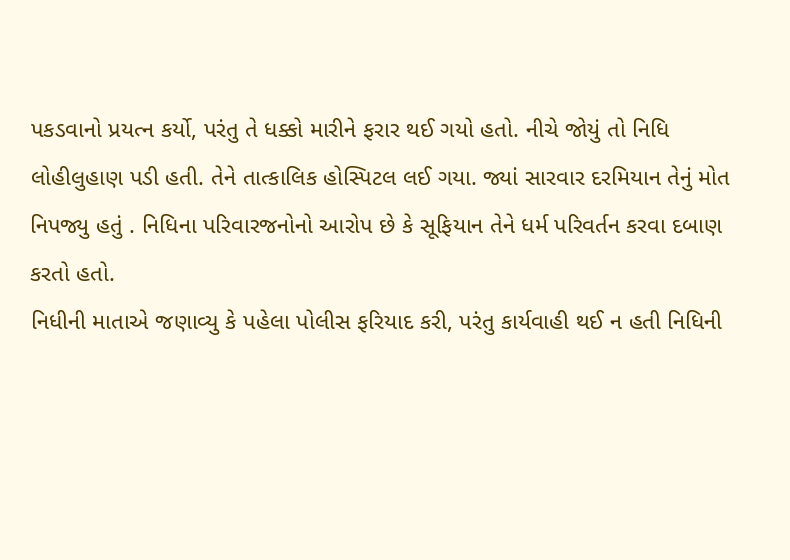પકડવાનો પ્રયત્ન કર્યો, પરંતુ તે ધક્કો મારીને ફરાર થઈ ગયો હતો. નીચે જોયું તો નિધિ લોહીલુહાણ પડી હતી. તેને તાત્કાલિક હોસ્પિટલ લઈ ગયા. જ્યાં સારવાર દરમિયાન તેનું મોત નિપજ્યુ હતું . નિધિના પરિવારજનોનો આરોપ છે કે સૂફિયાન તેને ધર્મ પરિવર્તન કરવા દબાણ કરતો હતો.
નિધીની માતાએ જણાવ્યુ કે પહેલા પોલીસ ફરિયાદ કરી, પરંતુ કાર્યવાહી થઈ ન હતી નિધિની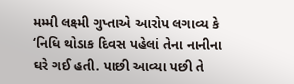મમ્મી લક્ષ્મી ગુપ્તાએ આરોપ લગાવ્ય કે ‘નિધિ થોડાક દિવસ પહેલાં તેના નાનીના ઘરે ગઈ હતી. પાછી આવ્યા પછી તે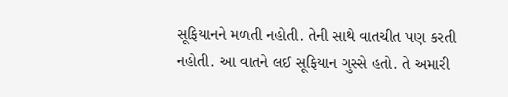સૂફિયાનને મળતી નહોતી. તેની સાથે વાતચીત પણ કરતી નહોતી. આ વાતને લઈ સૂફિયાન ગુસ્સે હતો. તે અમારી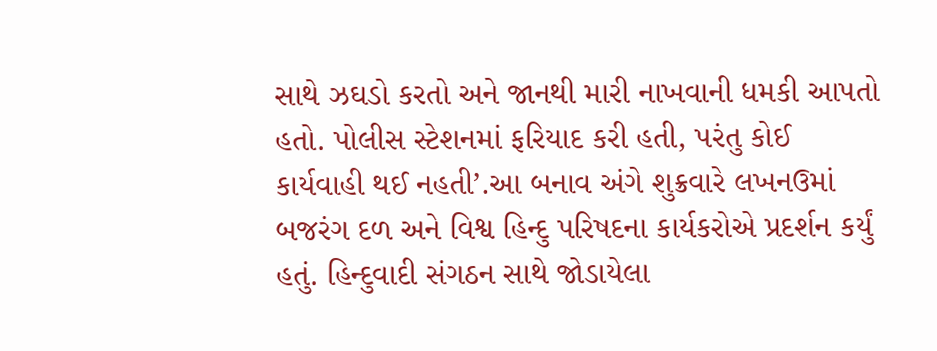સાથે ઝઘડો કરતો અને જાનથી મારી નાખવાની ધમકી આપતો હતો. પોલીસ સ્ટેશનમાં ફરિયાદ કરી હતી, પરંતુ કોઈ કાર્યવાહી થઈ નહતી’.આ બનાવ અંગે શુક્રવારે લખનઉમાં બજરંગ દળ અને વિશ્વ હિન્દુ પરિષદના કાર્યકરોએ પ્રદર્શન કર્યું હતું. હિન્દુવાદી સંગઠન સાથે જોડાયેલા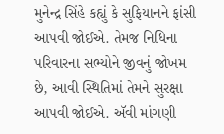મુનેન્દ્ર સિંહે કહ્યું કે સુફિયાનને ફાંસી આપવી જોઈએ. તેમજ નિધિના પરિવારના સભ્યોને જીવનું જોખમ છે, આવી સ્થિતિમાં તેમને સુરક્ષા આપવી જોઈએ. ઍવી માંગણી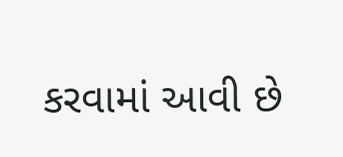કરવામાં આવી છે